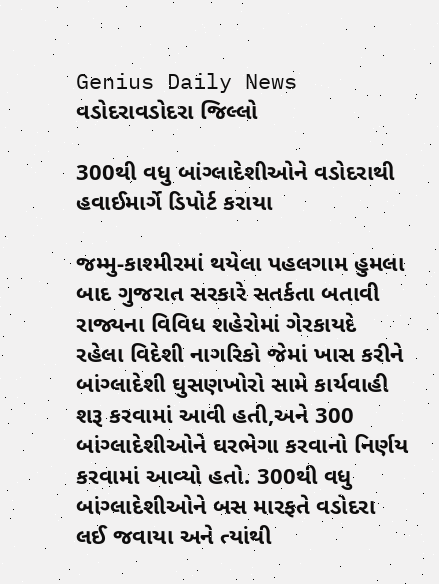Genius Daily News
વડોદરાવડોદરા જિલ્લો

300થી વધુ બાંગ્લાદેશીઓને વડોદરાથી હવાઈમાર્ગે ડિપોર્ટ કરાયા

જમ્મુ-કાશ્મીરમાં થયેલા પહલગામ હુમલા બાદ ગુજરાત સરકારે સતર્કતા બતાવી રાજ્યના વિવિધ શહેરોમાં ગેરકાયદે રહેલા વિદેશી નાગરિકો જેમાં ખાસ કરીને બાંગ્લાદેશી ઘુસણખોરો સામે કાર્યવાહી શરૂ કરવામાં આવી હતી,અને 300 બાંગ્લાદેશીઓને ઘરભેગા કરવાનો નિર્ણય કરવામાં આવ્યો હતો. 300થી વધુ બાંગ્લાદેશીઓને બસ મારફતે વડોદરા લઈ જવાયા અને ત્યાંથી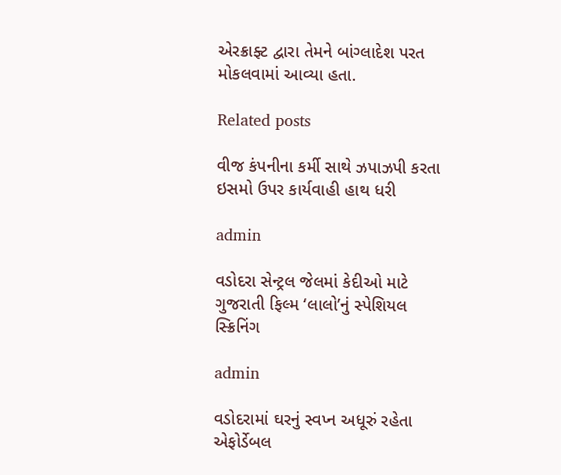એરક્રાફ્ટ દ્વારા તેમને બાંગ્લાદેશ પરત મોકલવામાં આવ્યા હતા.

Related posts

વીજ કંપનીના કર્મી સાથે ઝપાઝપી કરતા ઇસમો ઉપર કાર્યવાહી હાથ ધરી

admin

વડોદરા સેન્ટ્રલ જેલમાં કેદીઓ માટે ગુજરાતી ફિલ્મ ‘લાલો’નું સ્પેશિયલ સ્ક્રિનિંગ

admin

વડોદરામાં ઘરનું સ્વપ્ન અધૂરું રહેતા એફોર્ડેબલ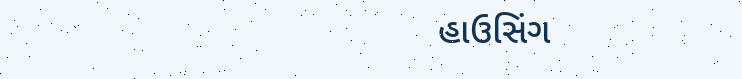હાઉસિંગ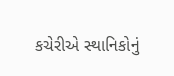કચેરીએ સ્થાનિકોનું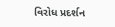વિરોધ પ્રદર્શન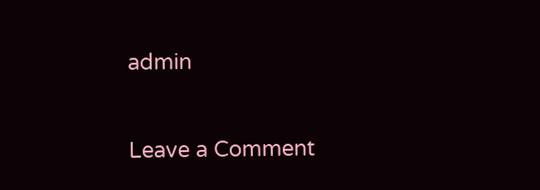admin

Leave a Comment